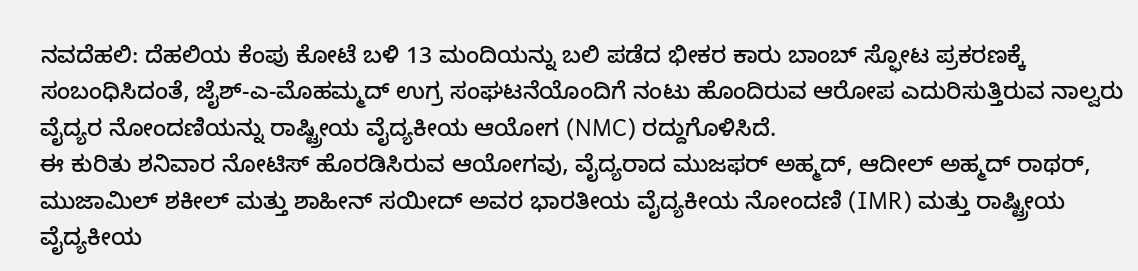ನವದೆಹಲಿ: ದೆಹಲಿಯ ಕೆಂಪು ಕೋಟೆ ಬಳಿ 13 ಮಂದಿಯನ್ನು ಬಲಿ ಪಡೆದ ಭೀಕರ ಕಾರು ಬಾಂಬ್ ಸ್ಫೋಟ ಪ್ರಕರಣಕ್ಕೆ ಸಂಬಂಧಿಸಿದಂತೆ, ಜೈಶ್-ಎ-ಮೊಹಮ್ಮದ್ ಉಗ್ರ ಸಂಘಟನೆಯೊಂದಿಗೆ ನಂಟು ಹೊಂದಿರುವ ಆರೋಪ ಎದುರಿಸುತ್ತಿರುವ ನಾಲ್ವರು ವೈದ್ಯರ ನೋಂದಣಿಯನ್ನು ರಾಷ್ಟ್ರೀಯ ವೈದ್ಯಕೀಯ ಆಯೋಗ (NMC) ರದ್ದುಗೊಳಿಸಿದೆ.
ಈ ಕುರಿತು ಶನಿವಾರ ನೋಟಿಸ್ ಹೊರಡಿಸಿರುವ ಆಯೋಗವು, ವೈದ್ಯರಾದ ಮುಜಫರ್ ಅಹ್ಮದ್, ಆದೀಲ್ ಅಹ್ಮದ್ ರಾಥರ್, ಮುಜಾಮಿಲ್ ಶಕೀಲ್ ಮತ್ತು ಶಾಹೀನ್ ಸಯೀದ್ ಅವರ ಭಾರತೀಯ ವೈದ್ಯಕೀಯ ನೋಂದಣಿ (IMR) ಮತ್ತು ರಾಷ್ಟ್ರೀಯ ವೈದ್ಯಕೀಯ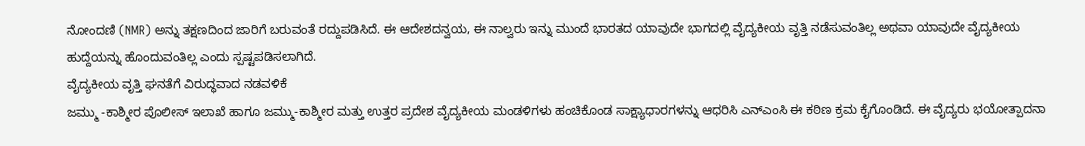ನೋಂದಣಿ (NMR) ಅನ್ನು ತಕ್ಷಣದಿಂದ ಜಾರಿಗೆ ಬರುವಂತೆ ರದ್ದುಪಡಿಸಿದೆ. ಈ ಆದೇಶದನ್ವಯ, ಈ ನಾಲ್ವರು ಇನ್ನು ಮುಂದೆ ಭಾರತದ ಯಾವುದೇ ಭಾಗದಲ್ಲಿ ವೈದ್ಯಕೀಯ ವೃತ್ತಿ ನಡೆಸುವಂತಿಲ್ಲ ಅಥವಾ ಯಾವುದೇ ವೈದ್ಯಕೀಯ ಹುದ್ದೆಯನ್ನು ಹೊಂದುವಂತಿಲ್ಲ ಎಂದು ಸ್ಪಷ್ಟಪಡಿಸಲಾಗಿದೆ.
ವೈದ್ಯಕೀಯ ವೃತ್ತಿ ಘನತೆಗೆ ವಿರುದ್ಧವಾದ ನಡವಳಿಕೆ
ಜಮ್ಮು -ಕಾಶ್ಮೀರ ಪೊಲೀಸ್ ಇಲಾಖೆ ಹಾಗೂ ಜಮ್ಮು-ಕಾಶ್ಮೀರ ಮತ್ತು ಉತ್ತರ ಪ್ರದೇಶ ವೈದ್ಯಕೀಯ ಮಂಡಳಿಗಳು ಹಂಚಿಕೊಂಡ ಸಾಕ್ಷ್ಯಾಧಾರಗಳನ್ನು ಆಧರಿಸಿ ಎನ್ಎಂಸಿ ಈ ಕಠಿಣ ಕ್ರಮ ಕೈಗೊಂಡಿದೆ. ಈ ವೈದ್ಯರು ಭಯೋತ್ಪಾದನಾ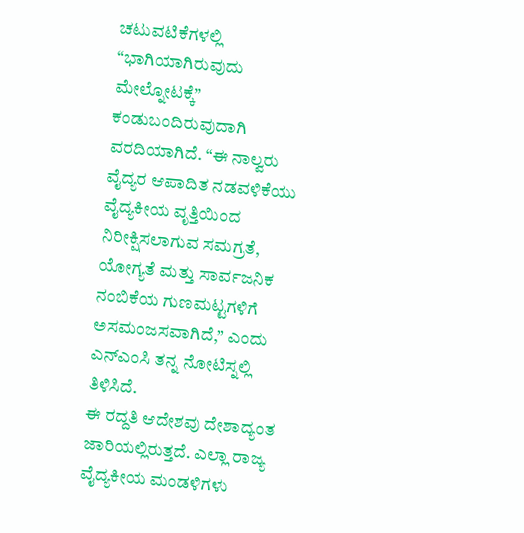ಚಟುವಟಿಕೆಗಳಲ್ಲಿ “ಭಾಗಿಯಾಗಿರುವುದು ಮೇಲ್ನೋಟಕ್ಕೆ” ಕಂಡುಬಂದಿರುವುದಾಗಿ ವರದಿಯಾಗಿದೆ. “ಈ ನಾಲ್ವರು ವೈದ್ಯರ ಆಪಾದಿತ ನಡವಳಿಕೆಯು ವೈದ್ಯಕೀಯ ವೃತ್ತಿಯಿಂದ ನಿರೀಕ್ಷಿಸಲಾಗುವ ಸಮಗ್ರತೆ, ಯೋಗ್ಯತೆ ಮತ್ತು ಸಾರ್ವಜನಿಕ ನಂಬಿಕೆಯ ಗುಣಮಟ್ಟಗಳಿಗೆ ಅಸಮಂಜಸವಾಗಿದೆ,” ಎಂದು ಎನ್ಎಂಸಿ ತನ್ನ ನೋಟಿಸ್ನಲ್ಲಿ ತಿಳಿಸಿದೆ.
ಈ ರದ್ದತಿ ಆದೇಶವು ದೇಶಾದ್ಯಂತ ಜಾರಿಯಲ್ಲಿರುತ್ತದೆ. ಎಲ್ಲಾ ರಾಜ್ಯ ವೈದ್ಯಕೀಯ ಮಂಡಳಿಗಳು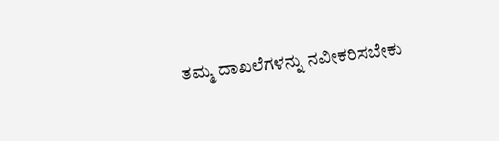ತಮ್ಮ ದಾಖಲೆಗಳನ್ನು ನವೀಕರಿಸಬೇಕು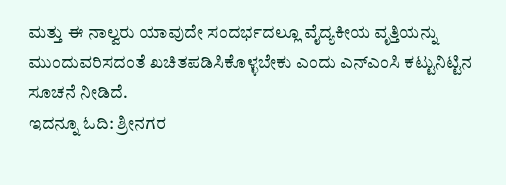ಮತ್ತು ಈ ನಾಲ್ವರು ಯಾವುದೇ ಸಂದರ್ಭದಲ್ಲೂ ವೈದ್ಯಕೀಯ ವೃತ್ತಿಯನ್ನು ಮುಂದುವರಿಸದಂತೆ ಖಚಿತಪಡಿಸಿಕೊಳ್ಳಬೇಕು ಎಂದು ಎನ್ಎಂಸಿ ಕಟ್ಟುನಿಟ್ಟಿನ ಸೂಚನೆ ನೀಡಿದೆ.
ಇದನ್ನೂ ಓದಿ: ಶ್ರೀನಗರ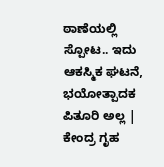ಠಾಣೆಯಲ್ಲಿ ಸ್ಪೋಟ.. ಇದು ಆಕಸ್ಮಿಕ ಘಟನೆ, ಭಯೋತ್ಪಾದಕ ಪಿತೂರಿ ಅಲ್ಲ | ಕೇಂದ್ರ ಗೃಹ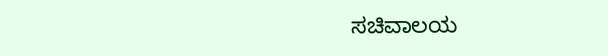ಸಚಿವಾಲಯ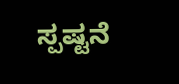ಸ್ಪಷ್ಟನೆ